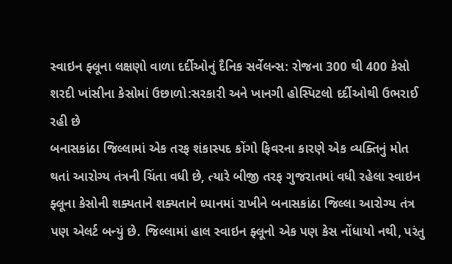સ્વાઇન ફ્લૂના લક્ષણો વાળા દર્દીઓનું દૈનિક સર્વેલન્સ: રોજના 300 થી 400 કેસો
શરદી ખાંસીના કેસોમાં ઉછાળો:સરકારી અને ખાનગી હોસ્પિટલો દર્દીઓથી ઉભરાઈ રહી છે
બનાસકાંઠા જિલ્લામાં એક તરફ શંકાસ્પદ કોંગો ફિવરના કારણે એક વ્યક્તિનું મોત થતાં આરોગ્ય તંત્રની ચિંતા વધી છે, ત્યારે બીજી તરફ ગુજરાતમાં વધી રહેલા સ્વાઇન ફ્લૂના કેસોની શક્યતાને શક્યતાને ધ્યાનમાં રાખીને બનાસકાંઠા જિલ્લા આરોગ્ય તંત્ર પણ એલર્ટ બન્યું છે. જિલ્લામાં હાલ સ્વાઇન ફ્લૂનો એક પણ કેસ નોંધાયો નથી, પરંતુ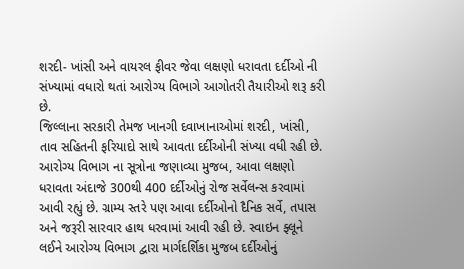શરદી- ખાંસી અને વાયરલ ફીવર જેવા લક્ષણો ધરાવતા દર્દીઓ ની સંખ્યામાં વધારો થતાં આરોગ્ય વિભાગે આગોતરી તૈયારીઓ શરૂ કરી છે.
જિલ્લાના સરકારી તેમજ ખાનગી દવાખાનાઓમાં શરદી, ખાંસી, તાવ સહિતની ફરિયાદો સાથે આવતા દર્દીઓની સંખ્યા વધી રહી છે. આરોગ્ય વિભાગ ના સૂત્રોના જણાવ્યા મુજબ, આવા લક્ષણો ધરાવતા અંદાજે 300થી 400 દર્દીઓનું રોજ સર્વેલન્સ કરવામાં આવી રહ્યું છે. ગ્રામ્ય સ્તરે પણ આવા દર્દીઓનો દૈનિક સર્વે, તપાસ અને જરૂરી સારવાર હાથ ધરવામાં આવી રહી છે. સ્વાઇન ફ્લૂને લઈને આરોગ્ય વિભાગ દ્વારા માર્ગદર્શિકા મુજબ દર્દીઓનું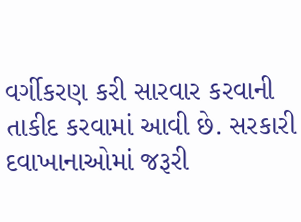વર્ગીકરણ કરી સારવાર કરવાની તાકીદ કરવામાં આવી છે. સરકારી દવાખાનાઓમાં જરૂરી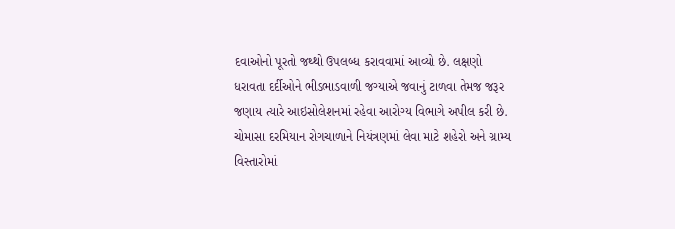દવાઓનો પૂરતો જથ્થો ઉપલબ્ધ કરાવવામાં આવ્યો છે. લક્ષણો ધરાવતા દર્દીઓને ભીડભાડવાળી જગ્યાએ જવાનું ટાળવા તેમજ જરૂર જણાય ત્યારે આઇસોલેશનમાં રહેવા આરોગ્ય વિભાગે અપીલ કરી છે.
ચોમાસા દરમિયાન રોગચાળાને નિયંત્રણમાં લેવા માટે શહેરો અને ગ્રામ્ય વિસ્તારોમાં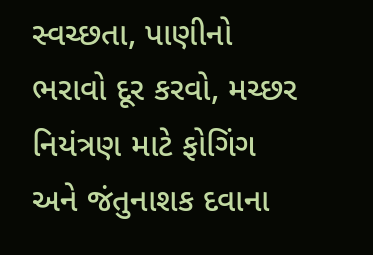સ્વચ્છતા, પાણીનો ભરાવો દૂર કરવો, મચ્છર નિયંત્રણ માટે ફોગિંગ અને જંતુનાશક દવાના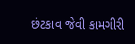છંટકાવ જેવી કામગીરી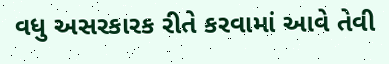વધુ અસરકારક રીતે કરવામાં આવે તેવી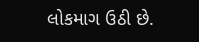લોકમાગ ઉઠી છે.